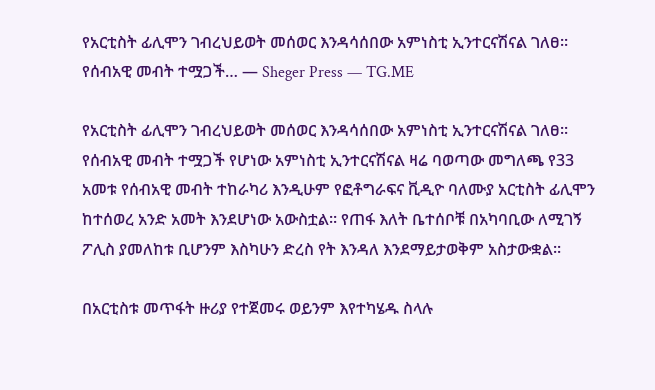የአርቲስት ፊሊሞን ገብረህይወት መሰወር እንዳሳሰበው አምነስቲ ኢንተርናሽናል ገለፀ፡፡ የሰብአዊ መብት ተሟጋች… — Sheger Press — TG.ME

የአርቲስት ፊሊሞን ገብረህይወት መሰወር እንዳሳሰበው አምነስቲ ኢንተርናሽናል ገለፀ፡፡ የሰብአዊ መብት ተሟጋች የሆነው አምነስቲ ኢንተርናሽናል ዛሬ ባወጣው መግለጫ የ33 አመቱ የሰብአዊ መብት ተከራካሪ እንዲሁም የፎቶግራፍና ቪዲዮ ባለሙያ አርቲስት ፊሊሞን ከተሰወረ አንድ አመት እንደሆነው አውስቷል፡፡ የጠፋ እለት ቤተሰቦቹ በአካባቢው ለሚገኝ ፖሊስ ያመለከቱ ቢሆንም እስካሁን ድረስ የት እንዳለ እንደማይታወቅም አስታውቋል፡፡

በአርቲስቱ መጥፋት ዙሪያ የተጀመሩ ወይንም እየተካሄዱ ስላሉ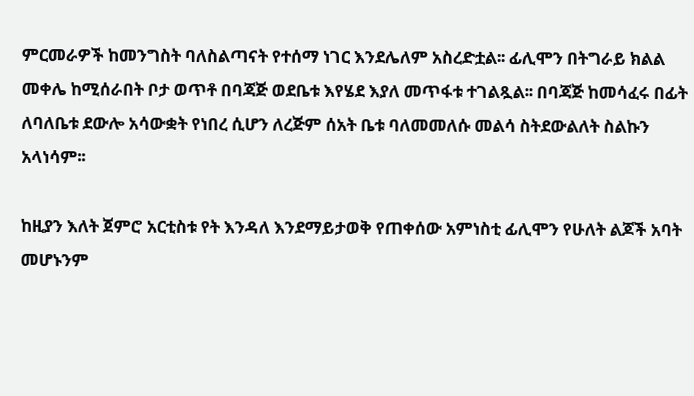ምርመራዎች ከመንግስት ባለስልጣናት የተሰማ ነገር እንደሌለም አስረድቷል፡፡ ፊሊሞን በትግራይ ክልል መቀሌ ከሚሰራበት ቦታ ወጥቶ በባጃጅ ወደቤቱ እየሄደ እያለ መጥፋቱ ተገልጿል፡፡ በባጃጅ ከመሳፈሩ በፊት ለባለቤቱ ደውሎ አሳውቋት የነበረ ሲሆን ለረጅም ሰአት ቤቱ ባለመመለሱ መልሳ ስትደውልለት ስልኩን አላነሳም፡፡

ከዚያን እለት ጀምሮ አርቲስቱ የት እንዳለ እንደማይታወቅ የጠቀሰው አምነስቲ ፊሊሞን የሁለት ልጆች አባት መሆኑንም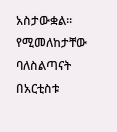አስታውቋል፡፡ የሚመለከታቸው ባለስልጣናት በአርቲስቱ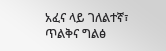አፈና ላይ ገለልተኛ፣ ጥልቅና ግልፅ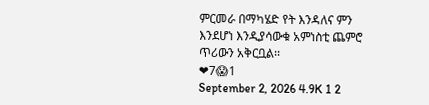ምርመራ በማካሄድ የት እንዳለና ምን እንደሆነ እንዲያሳውቁ አምነስቲ ጨምሮ ጥሪውን አቅርቧል፡፡
❤7😱1
September 2, 2026 4.9K 1 2